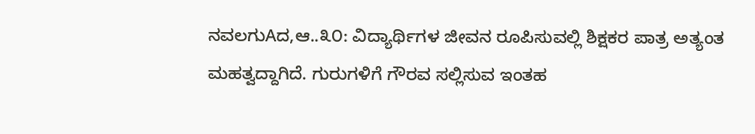ನವಲಗುAದ,ಆ..೩೦: ವಿದ್ಯಾರ್ಥಿಗಳ ಜೀವನ ರೂಪಿಸುವಲ್ಲಿ ಶಿಕ್ಷಕರ ಪಾತ್ರ ಅತ್ಯಂತ ಮಹತ್ವದ್ದಾಗಿದೆ. ಗುರುಗಳಿಗೆ ಗೌರವ ಸಲ್ಲಿಸುವ ಇಂತಹ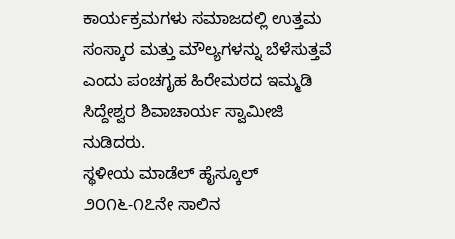ಕಾರ್ಯಕ್ರಮಗಳು ಸಮಾಜದಲ್ಲಿ ಉತ್ತಮ ಸಂಸ್ಕಾರ ಮತ್ತು ಮೌಲ್ಯಗಳನ್ನು ಬೆಳೆಸುತ್ತವೆ ಎಂದು ಪಂಚಗೃಹ ಹಿರೇಮಠದ ಇಮ್ಮಡಿ ಸಿದ್ದೇಶ್ವರ ಶಿವಾಚಾರ್ಯ ಸ್ವಾಮೀಜಿ ನುಡಿದರು.
ಸ್ಥಳೀಯ ಮಾಡೆಲ್ ಹೈಸ್ಕೂಲ್ ೨೦೧೬-೧೭ನೇ ಸಾಲಿನ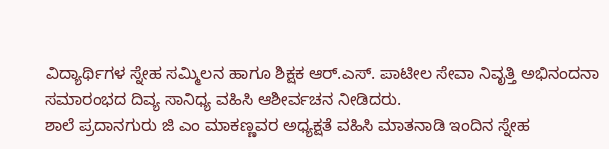ವಿದ್ಯಾರ್ಥಿಗಳ ಸ್ನೇಹ ಸಮ್ಮಿಲನ ಹಾಗೂ ಶಿಕ್ಷಕ ಆರ್.ಎಸ್. ಪಾಟೀಲ ಸೇವಾ ನಿವೃತ್ತಿ ಅಭಿನಂದನಾ ಸಮಾರಂಭದ ದಿವ್ಯ ಸಾನಿಧ್ಯ ವಹಿಸಿ ಆಶೀರ್ವಚನ ನೀಡಿದರು.
ಶಾಲೆ ಪ್ರದಾನಗುರು ಜಿ ಎಂ ಮಾಕಣ್ಣವರ ಅಧ್ಯಕ್ಷತೆ ವಹಿಸಿ ಮಾತನಾಡಿ ಇಂದಿನ ಸ್ನೇಹ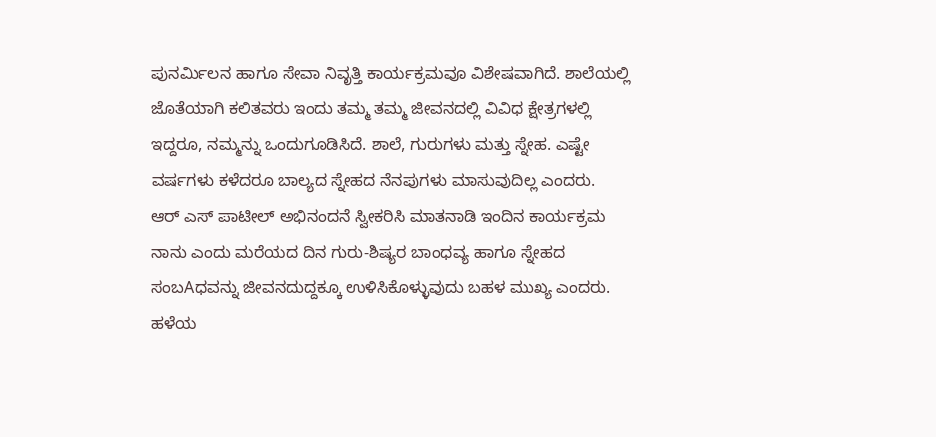ಪುನರ್ಮಿಲನ ಹಾಗೂ ಸೇವಾ ನಿವೃತ್ತಿ ಕಾರ್ಯಕ್ರಮವೂ ವಿಶೇಷವಾಗಿದೆ. ಶಾಲೆಯಲ್ಲಿ ಜೊತೆಯಾಗಿ ಕಲಿತವರು ಇಂದು ತಮ್ಮ ತಮ್ಮ ಜೀವನದಲ್ಲಿ ವಿವಿಧ ಕ್ಷೇತ್ರಗಳಲ್ಲಿ ಇದ್ದರೂ, ನಮ್ಮನ್ನು ಒಂದುಗೂಡಿಸಿದೆ. ಶಾಲೆ, ಗುರುಗಳು ಮತ್ತು ಸ್ನೇಹ. ಎಷ್ಟೇ ವರ್ಷಗಳು ಕಳೆದರೂ ಬಾಲ್ಯದ ಸ್ನೇಹದ ನೆನಪುಗಳು ಮಾಸುವುದಿಲ್ಲ ಎಂದರು.
ಆರ್ ಎಸ್ ಪಾಟೀಲ್ ಅಭಿನಂದನೆ ಸ್ವೀಕರಿಸಿ ಮಾತನಾಡಿ ಇಂದಿನ ಕಾರ್ಯಕ್ರಮ ನಾನು ಎಂದು ಮರೆಯದ ದಿನ ಗುರು-ಶಿಷ್ಯರ ಬಾಂಧವ್ಯ ಹಾಗೂ ಸ್ನೇಹದ ಸಂಬAಧವನ್ನು ಜೀವನದುದ್ದಕ್ಕೂ ಉಳಿಸಿಕೊಳ್ಳುವುದು ಬಹಳ ಮುಖ್ಯ ಎಂದರು.
ಹಳೆಯ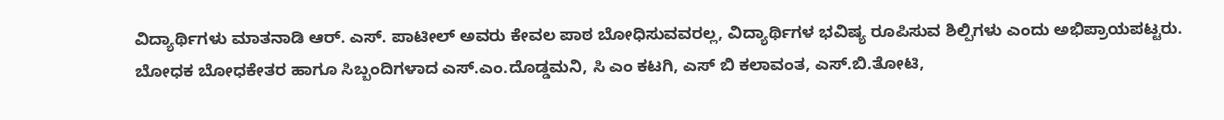ವಿದ್ಯಾರ್ಥಿಗಳು ಮಾತನಾಡಿ ಆರ್. ಎಸ್. ಪಾಟೀಲ್ ಅವರು ಕೇವಲ ಪಾಠ ಬೋಧಿಸುವವರಲ್ಲ, ವಿದ್ಯಾರ್ಥಿಗಳ ಭವಿಷ್ಯ ರೂಪಿಸುವ ಶಿಲ್ಪಿಗಳು ಎಂದು ಅಭಿಪ್ರಾಯಪಟ್ಟರು.
ಬೋಧಕ ಬೋಧಕೇತರ ಹಾಗೂ ಸಿಬ್ಬಂದಿಗಳಾದ ಎಸ್.ಎಂ.ದೊಡ್ಡಮನಿ, ಸಿ ಎಂ ಕಟಗಿ, ಎಸ್ ಬಿ ಕಲಾವಂತ, ಎಸ್.ಬಿ.ತೋಟಿ,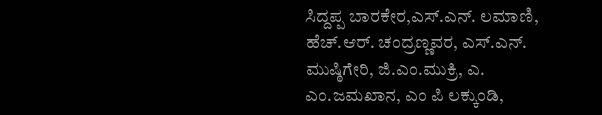ಸಿದ್ದಪ್ಪ ಬಾರಕೇರ,ಎಸ್.ಎನ್. ಲಮಾಣಿ, ಹೆಚ್.ಆರ್. ಚಂದ್ರಣ್ಣವರ, ಎಸ್.ಎನ್. ಮುಷ್ಠಿಗೇರಿ, ಜಿ.ಎಂ.ಮುಕ್ರಿ, ಎ. ಎಂ.ಜಮಖಾನ, ಎಂ ಪಿ ಲಕ್ಕುಂಡಿ,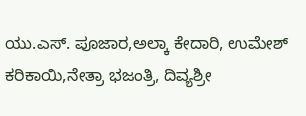ಯು.ಎಸ್. ಪೂಜಾರ,ಅಲ್ಕಾ ಕೇದಾರಿ, ಉಮೇಶ್ ಕರಿಕಾಯಿ,ನೇತ್ರಾ ಭಜಂತ್ರಿ, ದಿವ್ಯಶ್ರೀ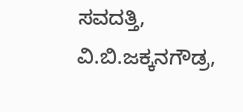ಸವದತ್ತಿ, ವಿ.ಬಿ.ಜಕ್ಕನಗೌಡ್ರ,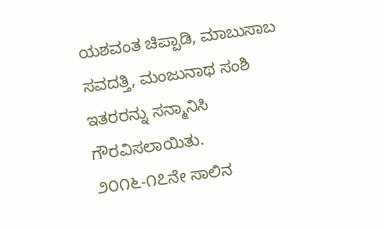ಯಶವಂತ ಚಿಪ್ಪಾಡಿ, ಮಾಬುಸಾಬ ಸವದತ್ತಿ, ಮಂಜುನಾಥ ಸಂಶಿ ಇತರರನ್ನು ಸನ್ಮಾನಿಸಿ ಗೌರವಿಸಲಾಯಿತು. ೨೦೧೬-೧೭ನೇ ಸಾಲಿನ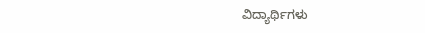ವಿದ್ಯಾರ್ಥಿಗಳು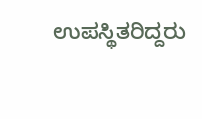ಉಪಸ್ಥಿತರಿದ್ದರು